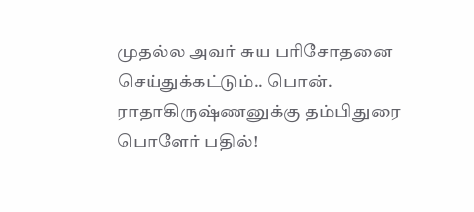முதல்ல அவர் சுய பரிசோதனை செய்துக்கட்டும்.. பொன். ராதாகிருஷ்ணனுக்கு தம்பிதுரை பொளேர் பதில்!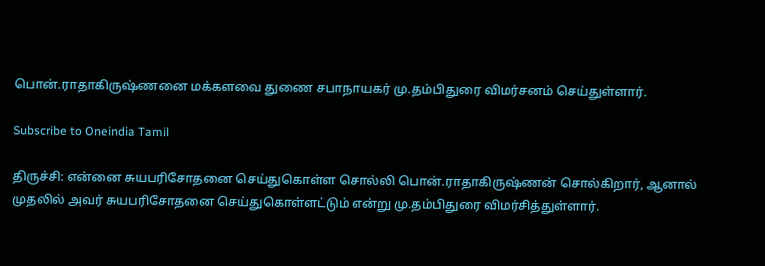பொன்.ராதாகிருஷ்ணனை மக்களவை துணை சபாநாயகர் மு.தம்பிதுரை விமர்சனம் செய்துள்ளார்.

Subscribe to Oneindia Tamil

திருச்சி: என்னை சுயபரிசோதனை செய்துகொள்ள சொல்லி பொன்.ராதாகிருஷ்ணன் சொல்கிறார், ஆனால் முதலில் அவர் சுயபரிசோதனை செய்துகொள்ளட்டும் என்று மு.தம்பிதுரை விமர்சித்துள்ளார்.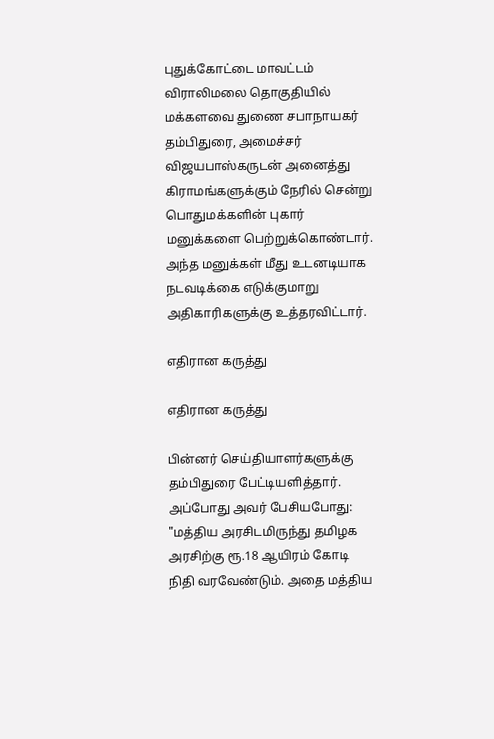புதுக்கோட்டை மாவட்டம் விராலிமலை தொகுதியில் மக்களவை துணை சபாநாயகர் தம்பிதுரை, அமைச்சர் விஜயபாஸ்கருடன் அனைத்து கிராமங்களுக்கும் நேரில் சென்று பொதுமக்களின் புகார் மனுக்களை பெற்றுக்கொண்டார். அந்த மனுக்கள் மீது உடனடியாக நடவடிக்கை எடுக்குமாறு அதிகாரிகளுக்கு உத்தரவிட்டார்.

எதிரான கருத்து

எதிரான கருத்து

பின்னர் செய்தியாளர்களுக்கு தம்பிதுரை பேட்டியளித்தார். அப்போது அவர் பேசியபோது: "மத்திய அரசிடமிருந்து தமிழக அரசிற்கு ரூ.18 ஆயிரம் கோடி நிதி வரவேண்டும். அதை மத்திய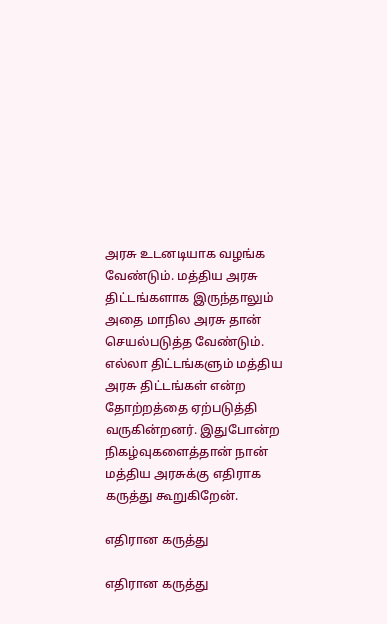அரசு உடனடியாக வழங்க வேண்டும். மத்திய அரசு திட்டங்களாக இருந்தாலும் அதை மாநில அரசு தான் செயல்படுத்த வேண்டும். எல்லா திட்டங்களும் மத்திய அரசு திட்டங்கள் என்ற தோற்றத்தை ஏற்படுத்தி வருகின்றனர். இதுபோன்ற நிகழ்வுகளைத்தான் நான் மத்திய அரசுக்கு எதிராக கருத்து கூறுகிறேன்.

எதிரான கருத்து

எதிரான கருத்து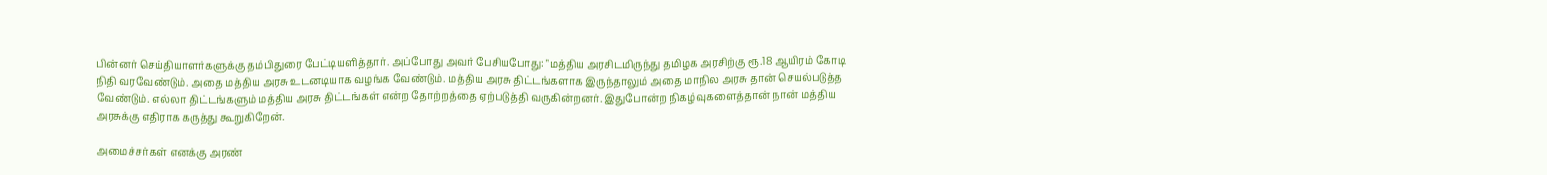பின்னர் செய்தியாளர்களுக்கு தம்பிதுரை பேட்டியளித்தார். அப்போது அவர் பேசியபோது: "மத்திய அரசிடமிருந்து தமிழக அரசிற்கு ரூ.18 ஆயிரம் கோடி நிதி வரவேண்டும். அதை மத்திய அரசு உடனடியாக வழங்க வேண்டும். மத்திய அரசு திட்டங்களாக இருந்தாலும் அதை மாநில அரசு தான் செயல்படுத்த வேண்டும். எல்லா திட்டங்களும் மத்திய அரசு திட்டங்கள் என்ற தோற்றத்தை ஏற்படுத்தி வருகின்றனர். இதுபோன்ற நிகழ்வுகளைத்தான் நான் மத்திய அரசுக்கு எதிராக கருத்து கூறுகிறேன்.

அமைச்சர்கள் எனக்கு அரண்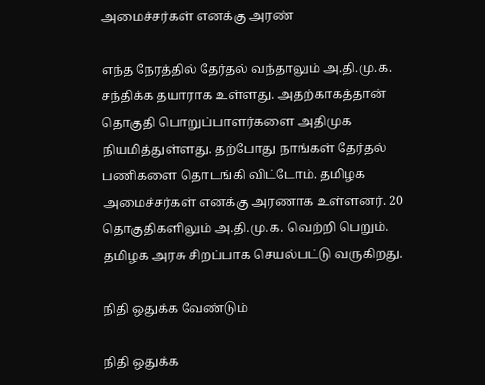அமைச்சர்கள் எனக்கு அரண்

எந்த நேரத்தில் தேர்தல் வந்தாலும் அ.தி.மு.க. சந்திக்க தயாராக உள்ளது. அதற்காகத்தான் தொகுதி பொறுப்பாளர்களை அதிமுக நியமித்துள்ளது. தற்போது நாங்கள் தேர்தல் பணிகளை தொடங்கி விட்டோம். தமிழக அமைச்சர்கள் எனக்கு அரணாக உள்ளனர். 20 தொகுதிகளிலும் அ.தி.மு.க. வெற்றி பெறும். தமிழக அரசு சிறப்பாக செயல்பட்டு வருகிறது.

நிதி ஒதுக்க வேண்டும்

நிதி ஒதுக்க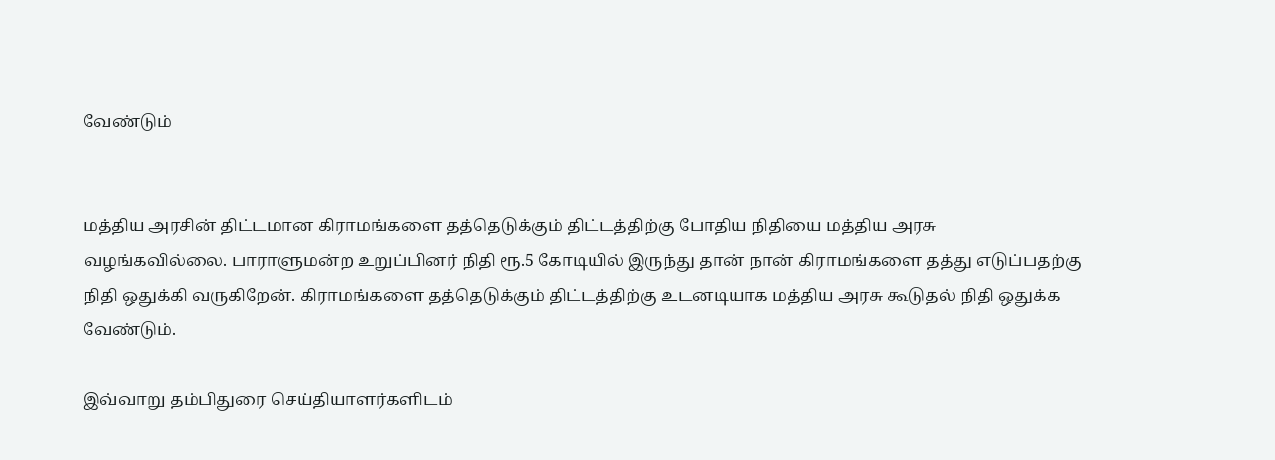வேண்டும்


மத்திய அரசின் திட்டமான கிராமங்களை தத்தெடுக்கும் திட்டத்திற்கு போதிய நிதியை மத்திய அரசு வழங்கவில்லை. பாராளுமன்ற உறுப்பினர் நிதி ரூ.5 கோடியில் இருந்து தான் நான் கிராமங்களை தத்து எடுப்பதற்கு நிதி ஒதுக்கி வருகிறேன். கிராமங்களை தத்தெடுக்கும் திட்டத்திற்கு உடனடியாக மத்திய அரசு கூடுதல் நிதி ஒதுக்க வேண்டும்.

இவ்வாறு தம்பிதுரை செய்தியாளர்களிடம்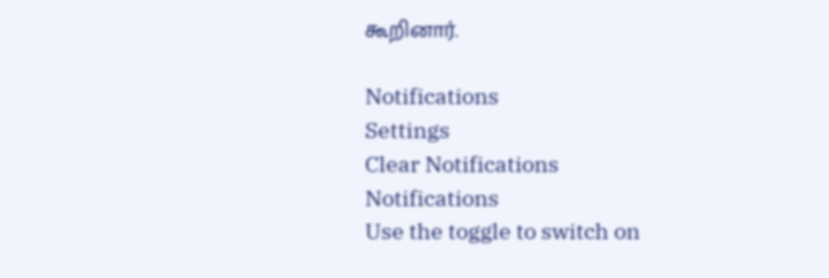கூறினார்.

Notifications
Settings
Clear Notifications
Notifications
Use the toggle to switch on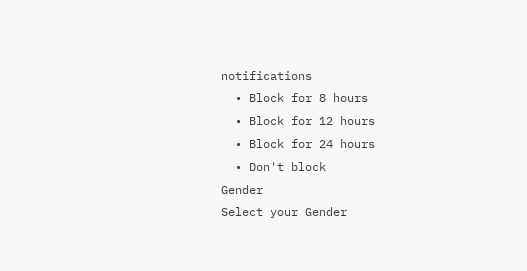notifications
  • Block for 8 hours
  • Block for 12 hours
  • Block for 24 hours
  • Don't block
Gender
Select your Gender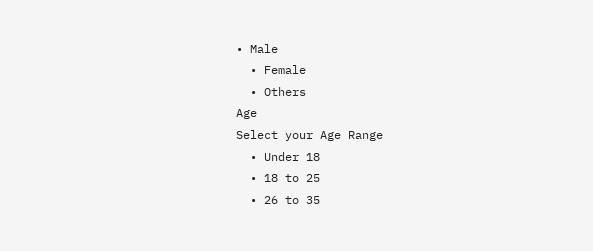• Male
  • Female
  • Others
Age
Select your Age Range
  • Under 18
  • 18 to 25
  • 26 to 35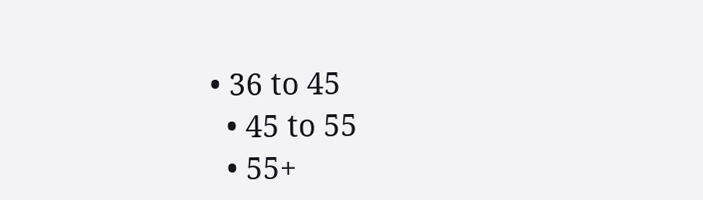• 36 to 45
  • 45 to 55
  • 55+